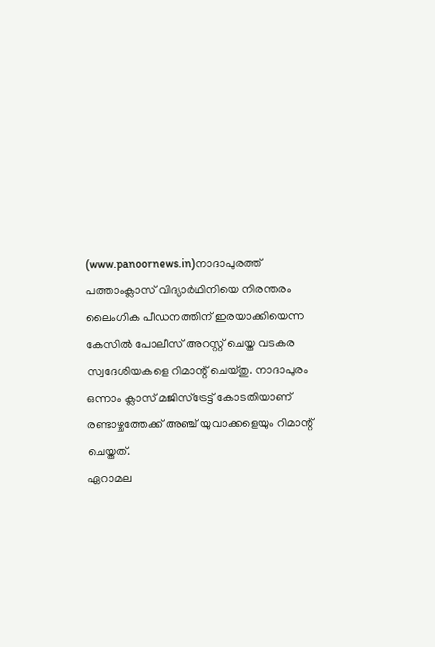(www.panoornews.in)നാദാപുരത്ത് പത്താംക്ലാസ് വിദ്യാർഥിനിയെ നിരന്തരം ലൈംഗിക പീഡനത്തിന് ഇരയാക്കിയെന്ന കേസിൽ പോലീസ് അറസ്റ്റ് ചെയ്ത വടകര സ്വദേശിയകളെ റിമാന്റ് ചെയ്തു. നാദാപുരം ഒന്നാം ക്ലാസ് മജിസ്ട്രേട്ട് കോടതിയാണ് രണ്ടാഴ്ചത്തേക്ക് അഞ്ച് യുവാക്കളെയും റിമാന്റ് ചെയ്തത്.
ഏറാമല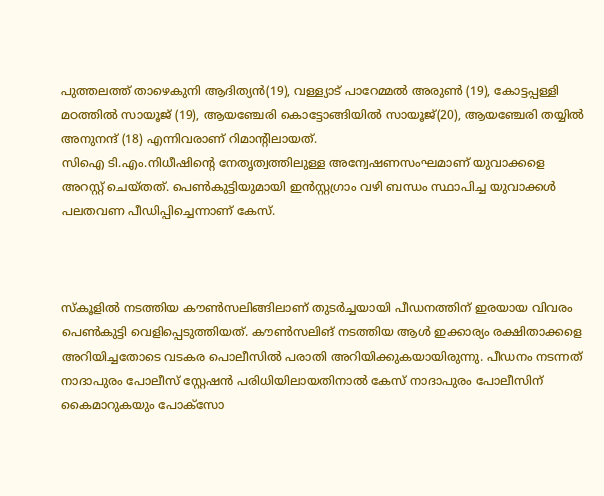പുത്തലത്ത് താഴെകുനി ആദിത്യൻ(19), വള്ള്യാട് പാറേമ്മൽ അരുൺ (19), കോട്ടപ്പള്ളി മഠത്തിൽ സായൂജ് (19), ആയഞ്ചേരി കൊട്ടോങ്ങിയിൽ സായൂജ്(20), ആയഞ്ചേരി തയ്യിൽ അനുനന്ദ് (18) എന്നിവരാണ് റിമാന്റിലായത്.
സിഐ ടി.എം.നിധീഷിന്റെ നേതൃത്വത്തിലുള്ള അന്വേഷണസംഘമാണ് യുവാക്കളെ അറസ്റ്റ് ചെയ്തത്. പെൺകുട്ടിയുമായി ഇൻസ്റ്റഗ്രാം വഴി ബന്ധം സ്ഥാപിച്ച യുവാക്കൾ പലതവണ പീഡിപ്പിച്ചെന്നാണ് കേസ്.



സ്കൂളിൽ നടത്തിയ കൗൺസലിങ്ങിലാണ് തുടർച്ചയായി പീഡനത്തിന് ഇരയായ വിവരം പെൺകുട്ടി വെളിപ്പെടുത്തിയത്. കൗൺസലിങ് നടത്തിയ ആൾ ഇക്കാര്യം രക്ഷിതാക്കളെ അറിയിച്ചതോടെ വടകര പൊലീസിൽ പരാതി അറിയിക്കുകയായിരുന്നു. പീഡനം നടന്നത് നാദാപുരം പോലീസ് സ്റ്റേഷൻ പരിധിയിലായതിനാൽ കേസ് നാദാപുരം പോലീസിന് കൈമാറുകയും പോക്സോ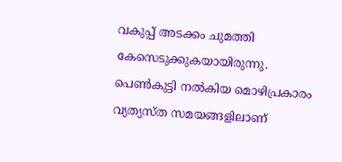വകുപ്പ് അടക്കം ചുമത്തി കേസെടുക്കുകയായിരുന്നു. പെൺകുട്ടി നൽകിയ മൊഴിപ്രകാരം വ്യത്യസ്ത സമയങ്ങളിലാണ്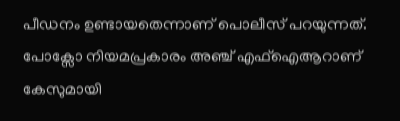പീഡനം ഉണ്ടായതെന്നാണ് പൊലീസ് പറയുന്നത്. പോക്സോ നിയമപ്രകാരം അഞ്ച് എഫ്ഐആറാണ് കേസുമായി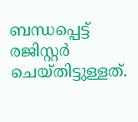ബന്ധപ്പെട്ട് രജിസ്റ്റർ ചെയ്തിട്ടുള്ളത്.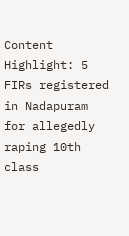Content Highlight: 5 FIRs registered in Nadapuram for allegedly raping 10th class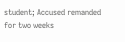student; Accused remanded for two weeks